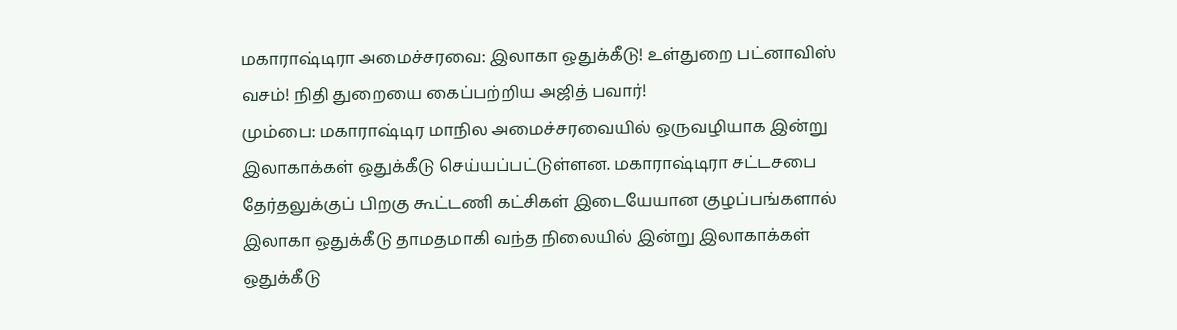மகாராஷ்டிரா அமைச்சரவை: இலாகா ஒதுக்கீடு! உள்துறை பட்னாவிஸ் வசம்! நிதி துறையை கைப்பற்றிய அஜித் பவார்!
மும்பை: மகாராஷ்டிர மாநில அமைச்சரவையில் ஒருவழியாக இன்று இலாகாக்கள் ஒதுக்கீடு செய்யப்பட்டுள்ளன. மகாராஷ்டிரா சட்டசபை தேர்தலுக்குப் பிறகு கூட்டணி கட்சிகள் இடையேயான குழப்பங்களால் இலாகா ஒதுக்கீடு தாமதமாகி வந்த நிலையில் இன்று இலாகாக்கள் ஒதுக்கீடு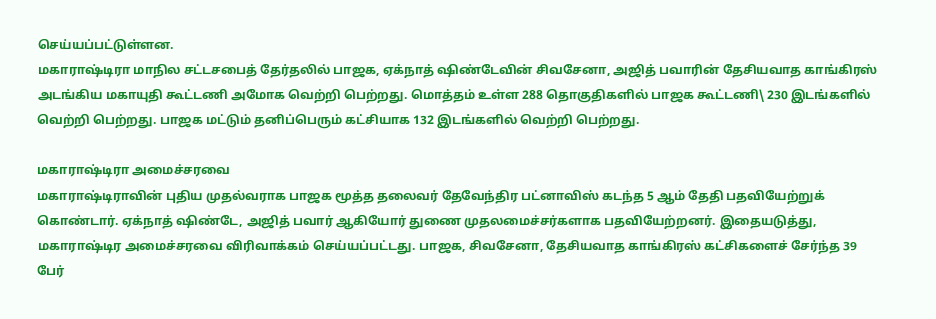செய்யப்பட்டுள்ளன.
மகாராஷ்டிரா மாநில சட்டசபைத் தேர்தலில் பாஜக, ஏக்நாத் ஷிண்டேவின் சிவசேனா, அஜித் பவாரின் தேசியவாத காங்கிரஸ் அடங்கிய மகாயுதி கூட்டணி அமோக வெற்றி பெற்றது. மொத்தம் உள்ள 288 தொகுதிகளில் பாஜக கூட்டணி\ 230 இடங்களில் வெற்றி பெற்றது. பாஜக மட்டும் தனிப்பெரும் கட்சியாக 132 இடங்களில் வெற்றி பெற்றது.

மகாராஷ்டிரா அமைச்சரவை
மகாராஷ்டிராவின் புதிய முதல்வராக பாஜக மூத்த தலைவர் தேவேந்திர பட்னாவிஸ் கடந்த 5 ஆம் தேதி பதவியேற்றுக் கொண்டார். ஏக்நாத் ஷிண்டே, அஜித் பவார் ஆகியோர் துணை முதலமைச்சர்களாக பதவியேற்றனர். இதையடுத்து, மகாராஷ்டிர அமைச்சரவை விரிவாக்கம் செய்யப்பட்டது. பாஜக, சிவசேனா, தேசியவாத காங்கிரஸ் கட்சிகளைச் சேர்ந்த 39 பேர்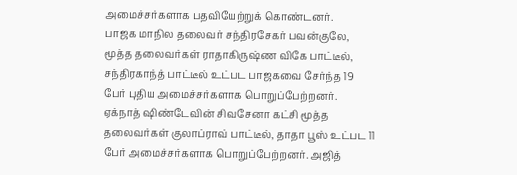அமைச்சர்களாக பதவியேற்றுக் கொண்டனர்.
பாஜக மாநில தலைவர் சந்திரசேகர் பவன்குலே, மூத்த தலைவர்கள் ராதாகிருஷ்ண விகே பாட்டீல், சந்திரகாந்த் பாட்டீல் உட்பட பாஜகவை சேர்ந்த 19 பேர் புதிய அமைச்சர்களாக பொறுப்பேற்றனர். ஏக்நாத் ஷிண்டேவின் சிவசேனா கட்சி மூத்த தலைவர்கள் குலாப்ராவ் பாட்டீல், தாதா பூஸ் உட்பட 11 பேர் அமைச்சர்களாக பொறுப்பேற்றனர். அஜித்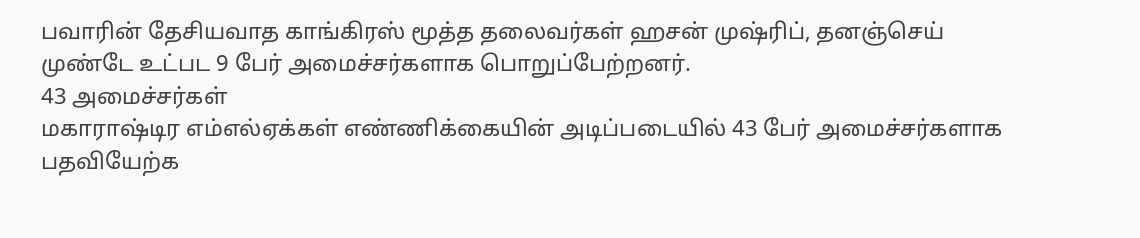பவாரின் தேசியவாத காங்கிரஸ் மூத்த தலைவர்கள் ஹசன் முஷ்ரிப், தனஞ்செய் முண்டே உட்பட 9 பேர் அமைச்சர்களாக பொறுப்பேற்றனர்.
43 அமைச்சர்கள்
மகாராஷ்டிர எம்எல்ஏக்கள் எண்ணிக்கையின் அடிப்படையில் 43 பேர் அமைச்சர்களாக பதவியேற்க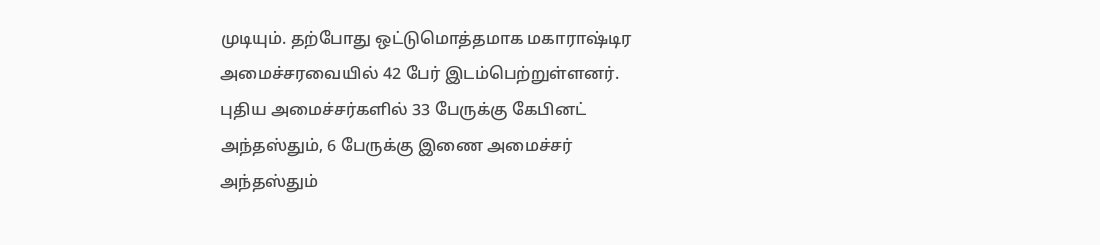முடியும். தற்போது ஒட்டுமொத்தமாக மகாராஷ்டிர அமைச்சரவையில் 42 பேர் இடம்பெற்றுள்ளனர். புதிய அமைச்சர்களில் 33 பேருக்கு கேபினட் அந்தஸ்தும், 6 பேருக்கு இணை அமைச்சர் அந்தஸ்தும்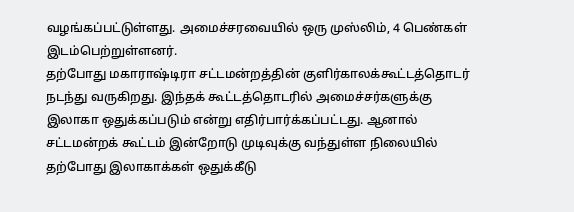வழங்கப்பட்டுள்ளது. அமைச்சரவையில் ஒரு முஸ்லிம், 4 பெண்கள் இடம்பெற்றுள்ளனர்.
தற்போது மகாராஷ்டிரா சட்டமன்றத்தின் குளிர்காலக்கூட்டத்தொடர் நடந்து வருகிறது. இந்தக் கூட்டத்தொடரில் அமைச்சர்களுக்கு இலாகா ஒதுக்கப்படும் என்று எதிர்பார்க்கப்பட்டது. ஆனால் சட்டமன்றக் கூட்டம் இன்றோடு முடிவுக்கு வந்துள்ள நிலையில் தற்போது இலாகாக்கள் ஒதுக்கீடு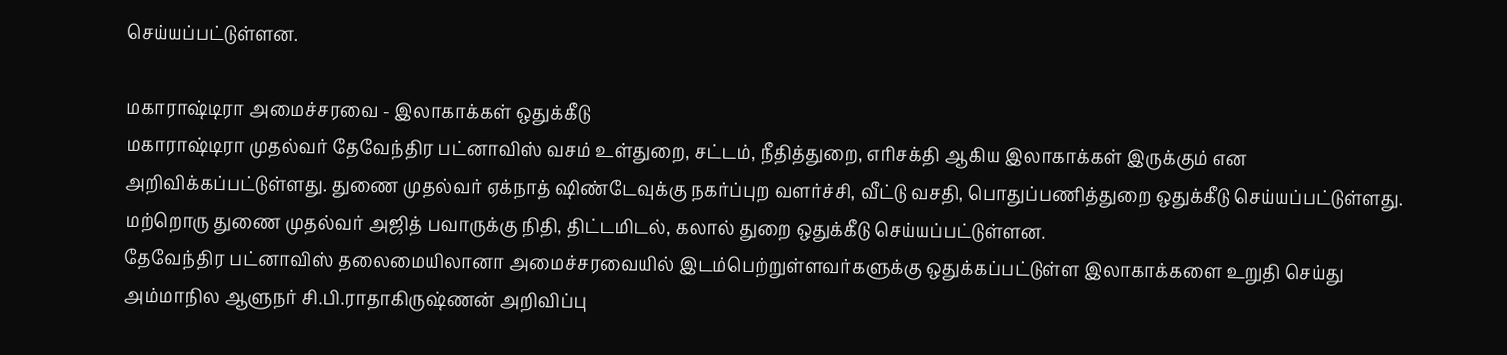செய்யப்பட்டுள்ளன.

மகாராஷ்டிரா அமைச்சரவை - இலாகாக்கள் ஒதுக்கீடு
மகாராஷ்டிரா முதல்வர் தேவேந்திர பட்னாவிஸ் வசம் உள்துறை, சட்டம், நீதித்துறை, எரிசக்தி ஆகிய இலாகாக்கள் இருக்கும் என அறிவிக்கப்பட்டுள்ளது. துணை முதல்வர் ஏக்நாத் ஷிண்டேவுக்கு நகர்ப்புற வளர்ச்சி, வீட்டு வசதி, பொதுப்பணித்துறை ஒதுக்கீடு செய்யப்பட்டுள்ளது. மற்றொரு துணை முதல்வர் அஜித் பவாருக்கு நிதி, திட்டமிடல், கலால் துறை ஒதுக்கீடு செய்யப்பட்டுள்ளன.
தேவேந்திர பட்னாவிஸ் தலைமையிலானா அமைச்சரவையில் இடம்பெற்றுள்ளவர்களுக்கு ஒதுக்கப்பட்டுள்ள இலாகாக்களை உறுதி செய்து அம்மாநில ஆளுநர் சி.பி.ராதாகிருஷ்ணன் அறிவிப்பு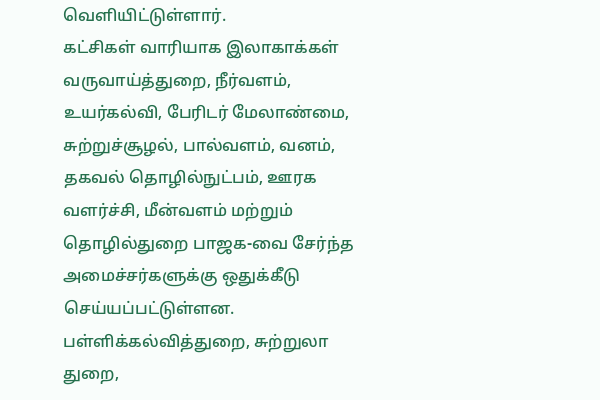வெளியிட்டுள்ளார்.
கட்சிகள் வாரியாக இலாகாக்கள்
வருவாய்த்துறை, நீர்வளம், உயர்கல்வி, பேரிடர் மேலாண்மை, சுற்றுச்சூழல், பால்வளம், வனம், தகவல் தொழில்நுட்பம், ஊரக வளர்ச்சி, மீன்வளம் மற்றும் தொழில்துறை பாஜக-வை சேர்ந்த அமைச்சர்களுக்கு ஒதுக்கீடு செய்யப்பட்டுள்ளன.
பள்ளிக்கல்வித்துறை, சுற்றுலா துறை,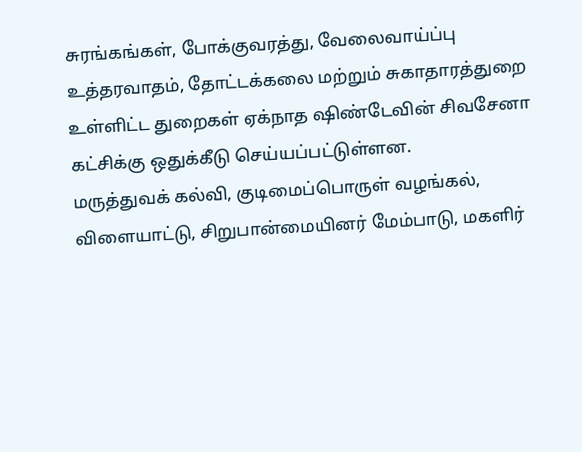சுரங்கங்கள், போக்குவரத்து, வேலைவாய்ப்பு உத்தரவாதம், தோட்டக்கலை மற்றும் சுகாதாரத்துறை உள்ளிட்ட துறைகள் ஏக்நாத ஷிண்டேவின் சிவசேனா கட்சிக்கு ஒதுக்கீடு செய்யப்பட்டுள்ளன.
மருத்துவக் கல்வி, குடிமைப்பொருள் வழங்கல், விளையாட்டு, சிறுபான்மையினர் மேம்பாடு, மகளிர்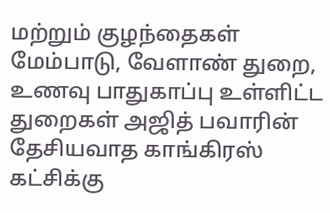மற்றும் குழந்தைகள் மேம்பாடு, வேளாண் துறை, உணவு பாதுகாப்பு உள்ளிட்ட துறைகள் அஜித் பவாரின் தேசியவாத காங்கிரஸ் கட்சிக்கு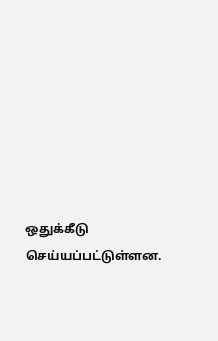ஒதுக்கீடு செய்யப்பட்டுள்ளன.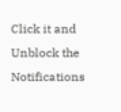Click it and Unblock the Notifications